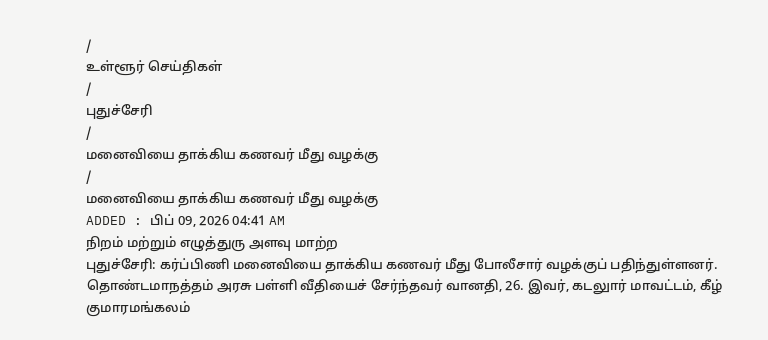/
உள்ளூர் செய்திகள்
/
புதுச்சேரி
/
மனைவியை தாக்கிய கணவர் மீது வழக்கு
/
மனைவியை தாக்கிய கணவர் மீது வழக்கு
ADDED : பிப் 09, 2026 04:41 AM
நிறம் மற்றும் எழுத்துரு அளவு மாற்ற
புதுச்சேரி: கர்ப்பிணி மனைவியை தாக்கிய கணவர் மீது போலீசார் வழக்குப் பதிந்துள்ளனர்.
தொண்டமாநத்தம் அரசு பள்ளி வீதியைச் சேர்ந்தவர் வானதி, 26. இவர், கடலுார் மாவட்டம், கீழ் குமாரமங்கலம்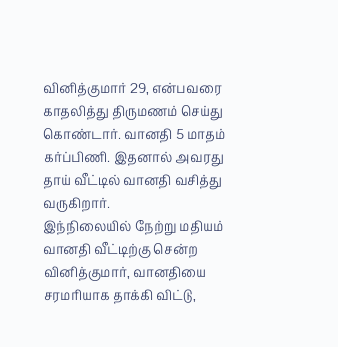வினித்குமார் 29, என்பவரை காதலித்து திருமணம் செய்து கொண்டார். வானதி 5 மாதம் கர்ப்பிணி. இதனால் அவரது தாய் வீட்டில் வானதி வசித்து வருகிறார்.
இந்நிலையில் நேற்று மதியம் வானதி வீட்டிற்கு சென்ற வினித்குமார், வானதியை சரமரியாக தாக்கி விட்டு,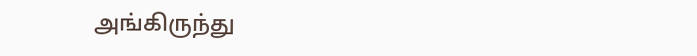அங்கிருந்து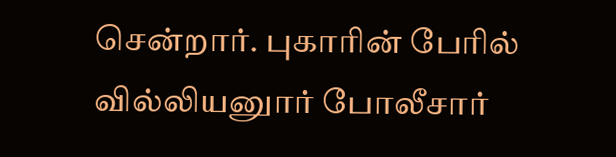சென்றார். புகாரின் பேரில் வில்லியனுார் போலீசார்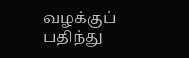வழக்குப் பதிந்து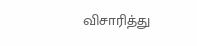விசாரித்து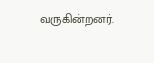வருகின்றனர்.